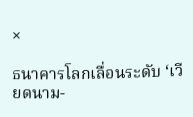×

ธนาคารโลกเลื่อนระดับ ‘เวียดนาม-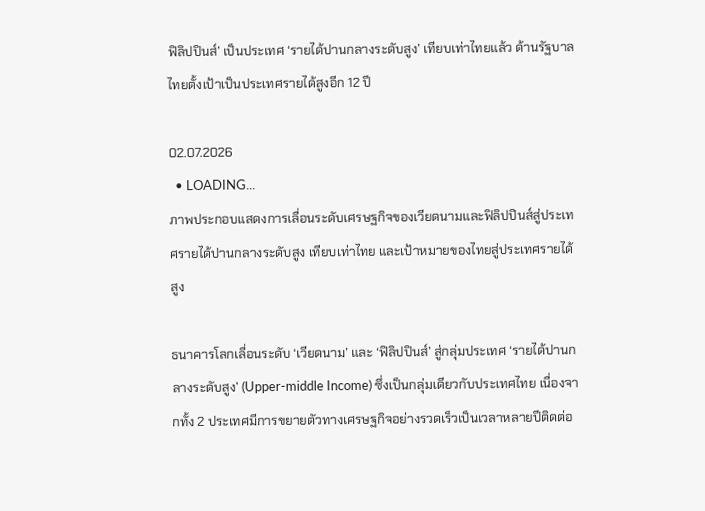ฟิลิปปินส์’ เป็นประเทศ ‘รายได้ปานกลางระดับสูง’ เทียบเท่าไทยแล้ว ด้านรัฐบาลไทยตั้งเป้าเป็นประเทศรายได้สูงอีก 12 ปี

02.07.2026
  • LOADING...
ภาพประกอบแสดงการเลื่อนระดับเศรษฐกิจของเวียดนามและฟิลิปปินส์สู่ประเทศรายได้ปานกลางระดับสูง เทียบเท่าไทย และเป้าหมายของไทยสู่ประเทศรายได้สูง

ธนาคารโลกเลื่อนระดับ ‘เวียดนาม’ และ ‘ฟิลิปปินส์’ สู่กลุ่มประเทศ ‘รายได้ปานกลางระดับสูง’ (Upper-middle Income) ซึ่งเป็นกลุ่มเดียวกับประเทศไทย เนื่องจากทั้ง 2 ประเทศมีการขยายตัวทางเศรษฐกิจอย่างรวดเร็วเป็นเวลาหลายปีติดต่อ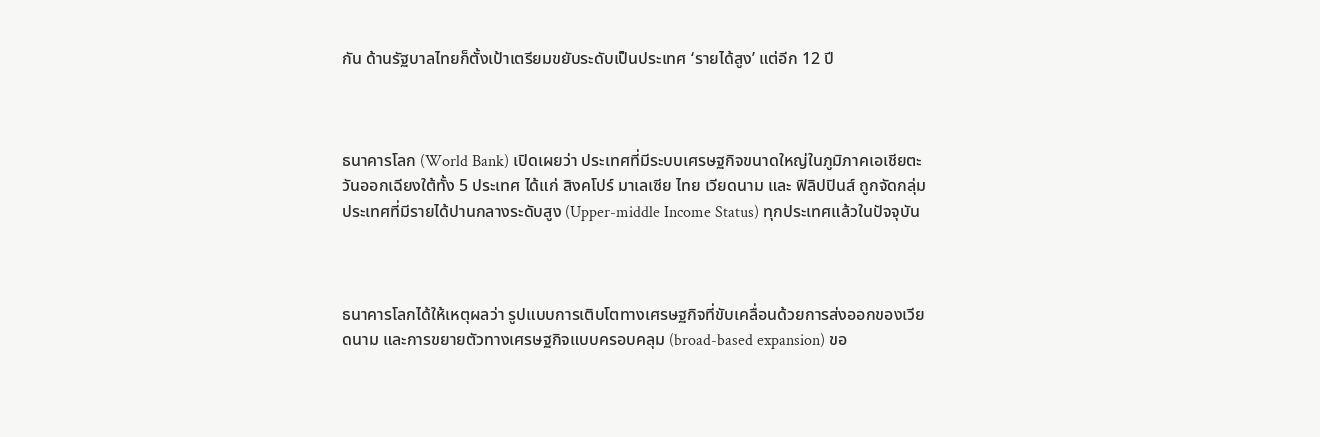กัน ด้านรัฐบาลไทยก็ตั้งเป้าเตรียมขยับระดับเป็นประเทศ ‘รายได้สูง’ แต่อีก 12 ปี



ธนาคารโลก (World Bank) เปิดเผยว่า ประเทศที่มีระบบเศรษฐกิจขนาดใหญ่ในภูมิภาคเอเชียตะวันออกเฉียงใต้ทั้ง 5 ประเทศ ได้แก่ สิงคโปร์ มาเลเซีย ไทย เวียดนาม และ ฟิลิปปินส์ ถูกจัดกลุ่มประเทศที่มีรายได้ปานกลางระดับสูง (Upper-middle Income Status) ทุกประเทศแล้วในปัจจุบัน



ธนาคารโลกได้ให้เหตุผลว่า รูปแบบการเติบโตทางเศรษฐกิจที่ขับเคลื่อนด้วยการส่งออกของเวียดนาม และการขยายตัวทางเศรษฐกิจแบบครอบคลุม (broad-based expansion) ขอ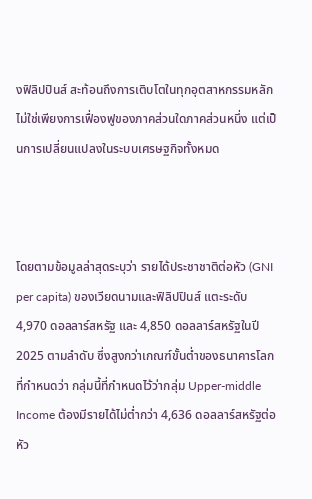งฟิลิปปินส์ สะท้อนถึงการเติบโตในทุกอุตสาหกรรมหลัก ไม่ใช่เพียงการเฟื่องฟูของภาคส่วนใดภาคส่วนหนึ่ง แต่เป็นการเปลี่ยนแปลงในระบบเศรษฐกิจทั้งหมด



โดยตามข้อมูลล่าสุดระบุว่า รายได้ประชาชาติต่อหัว (GNI per capita) ของเวียดนามและฟิลิปปินส์ แตะระดับ 4,970 ดอลลาร์สหรัฐ และ 4,850 ดอลลาร์สหรัฐในปี 2025 ตามลำดับ ซึ่งสูงกว่าเกณฑ์ขั้นต่ำของธนาคารโลกที่กำหนดว่า กลุ่มนี้ที่กำหนดไว้ว่ากลุ่ม Upper-middle Income ต้องมีรายได้ไม่ต่ำกว่า 4,636 ดอลลาร์สหรัฐต่อหัว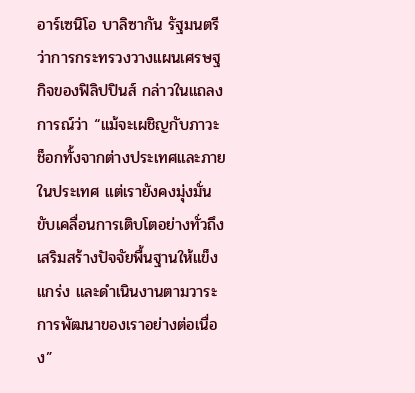อาร์เซนิโอ บาลิซากัน รัฐมนตรีว่าการกระทรวงวางแผนเศรษฐกิจของฟิลิปปินส์ กล่าวในแถลงการณ์ว่า “แม้จะเผชิญกับภาวะช็อกทั้งจากต่างประเทศและภายในประเทศ แต่เรายังคงมุ่งมั่นขับเคลื่อนการเติบโตอย่างทั่วถึง เสริมสร้างปัจจัยพื้นฐานให้แข็งแกร่ง และดำเนินงานตามวาระการพัฒนาของเราอย่างต่อเนื่อง”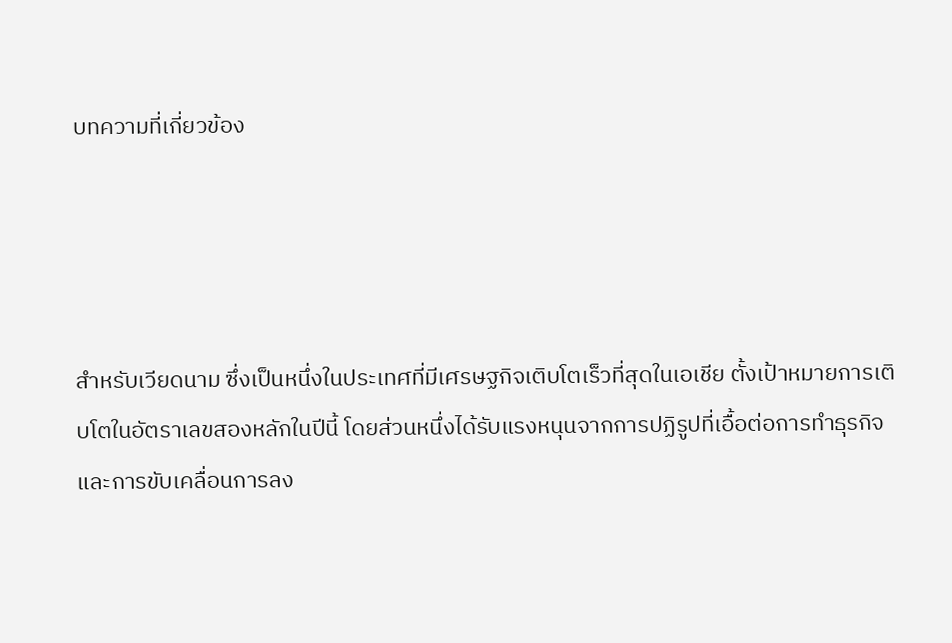บทความที่เกี่ยวข้อง




สำหรับเวียดนาม ซึ่งเป็นหนึ่งในประเทศที่มีเศรษฐกิจเติบโตเร็วที่สุดในเอเชีย ตั้งเป้าหมายการเติบโตในอัตราเลขสองหลักในปีนี้ โดยส่วนหนึ่งได้รับแรงหนุนจากการปฏิรูปที่เอื้อต่อการทำธุรกิจและการขับเคลื่อนการลง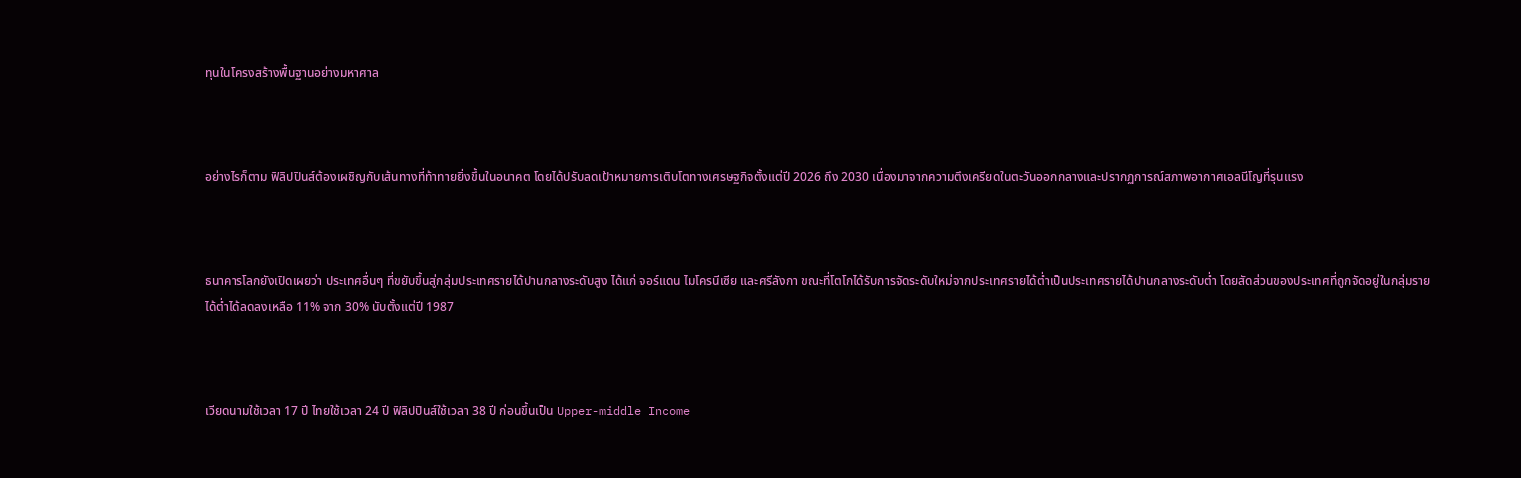ทุนในโครงสร้างพื้นฐานอย่างมหาศาล



อย่างไรก็ตาม ฟิลิปปินส์ต้องเผชิญกับเส้นทางที่ท้าทายยิ่งขึ้นในอนาคต โดยได้ปรับลดเป้าหมายการเติบโตทางเศรษฐกิจตั้งแต่ปี 2026 ถึง 2030 เนื่องมาจากความตึงเครียดในตะวันออกกลางและปรากฏการณ์สภาพอากาศเอลนีโญที่รุนแรง



ธนาคารโลกยังเปิดเผยว่า ประเทศอื่นๆ ที่ขยับขึ้นสู่กลุ่มประเทศรายได้ปานกลางระดับสูง ได้แก่ จอร์แดน ไมโครนีเซีย และศรีลังกา ขณะที่โตโกได้รับการจัดระดับใหม่จากประเทศรายได้ต่ำเป็นประเทศรายได้ปานกลางระดับต่ำ โดยสัดส่วนของประเทศที่ถูกจัดอยู่ในกลุ่มรายได้ต่ำได้ลดลงเหลือ 11% จาก 30% นับตั้งแต่ปี 1987



เวียดนามใช้เวลา 17 ปี ไทยใช้เวลา 24 ปี ฟิลิปปินส์ใช้เวลา 38 ปี ก่อนขึ้นเป็น Upper-middle Income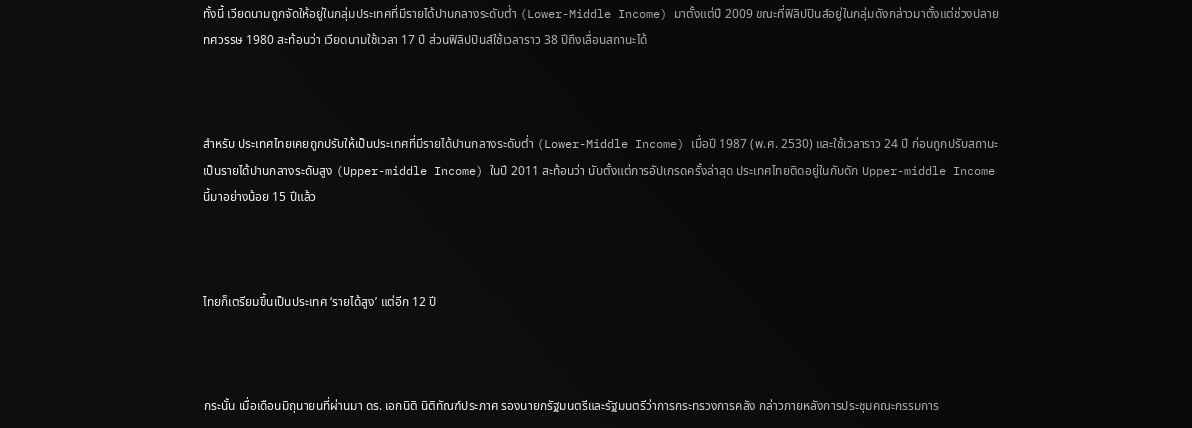ทั้งนี้ เวียดนามถูกจัดให้อยู่ในกลุ่มประเทศที่มีรายได้ปานกลางระดับต่ำ (Lower-Middle Income) มาตั้งแต่ปี 2009 ขณะที่ฟิลิปปินส์อยู่ในกลุ่มดังกล่าวมาตั้งแต่ช่วงปลายทศวรรษ 1980 สะท้อนว่า เวียดนามใช้เวลา 17 ปี ส่วนฟิลิปปินส์ใช้เวลาราว 38 ปีถึงเลื่อนสถานะได้



สำหรับ ประเทศไทยเคยถูกปรับให้เป็นประเทศที่มีรายได้ปานกลางระดับต่ำ (Lower-Middle Income) เมื่อปี 1987 (พ.ศ. 2530) และใช้เวลาราว 24 ปี ก่อนถูกปรับสถานะเป็นรายได้ปานกลางระดับสูง (Upper-middle Income) ในปี 2011 สะท้อนว่า นับตั้งแต่การอัปเกรดครั้งล่าสุด ประเทศไทยติดอยู่ในกับดัก Upper-middle Income นี้มาอย่างน้อย 15 ปีแล้ว



ไทยก็เตรียมขึ้นเป็นประเทศ ‘รายได้สูง’ แต่อีก 12 ปี



กระนั้น เมื่อเดือนมิถุนายนที่ผ่านมา ดร. เอกนิติ นิติทัณฑ์ประภาศ รองนายกรัฐมนตรีและรัฐมนตรีว่าการกระทรวงการคลัง กล่าวภายหลังการประชุมคณะกรรมการ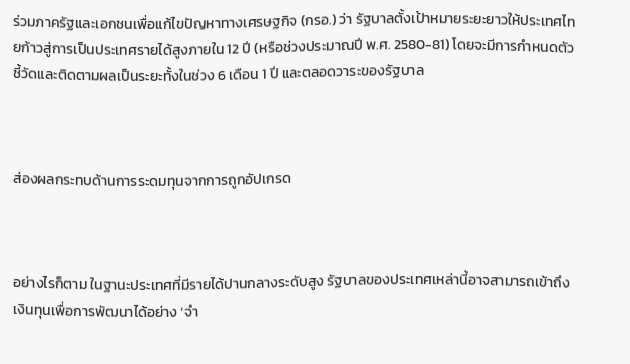ร่วมภาครัฐและเอกชนเพื่อแก้ไขปัญหาทางเศรษฐกิจ (กรอ.) ว่า รัฐบาลตั้งเป้าหมายระยะยาวให้ประเทศไทยก้าวสู่การเป็นประเทศรายได้สูงภายใน 12 ปี (หรือช่วงประมาณปี พ.ศ. 2580-81) โดยจะมีการกำหนดตัวชี้วัดและติดตามผลเป็นระยะทั้งในช่วง 6 เดือน 1 ปี และตลอดวาระของรัฐบาล



ส่องผลกระทบด้านการระดมทุนจากการถูกอัปเกรด



อย่างไรก็ตาม ในฐานะประเทศที่มีรายได้ปานกลางระดับสูง รัฐบาลของประเทศเหล่านี้อาจสามารถเข้าถึงเงินทุนเพื่อการพัฒนาได้อย่าง ‘จำ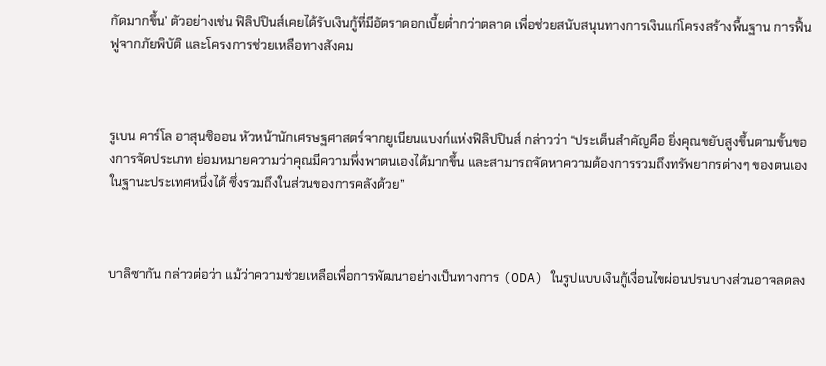กัดมากขึ้น’ ตัวอย่างเช่น ฟิลิปปินส์เคยได้รับเงินกู้ที่มีอัตราดอกเบี้ยต่ำกว่าตลาด เพื่อช่วยสนับสนุนทางการเงินแก่โครงสร้างพื้นฐาน การฟื้นฟูจากภัยพิบัติ และโครงการช่วยเหลือทางสังคม



รูเบน คาร์โล อาสุนซิออน หัวหน้านักเศรษฐศาสตร์จากยูเนียนแบงก์แห่งฟิลิปปินส์ กล่าวว่า “ประเด็นสำคัญคือ ยิ่งคุณขยับสูงขึ้นตามขั้นของการจัดประเภท ย่อมหมายความว่าคุณมีความพึ่งพาตนเองได้มากขึ้น และสามารถจัดหาความต้องการรวมถึงทรัพยากรต่างๆ ของตนเองในฐานะประเทศหนึ่งได้ ซึ่งรวมถึงในส่วนของการคลังด้วย”



บาลิซากัน กล่าวต่อว่า แม้ว่าความช่วยเหลือเพื่อการพัฒนาอย่างเป็นทางการ (ODA) ในรูปแบบเงินกู้เงื่อนไขผ่อนปรนบางส่วนอาจลดลง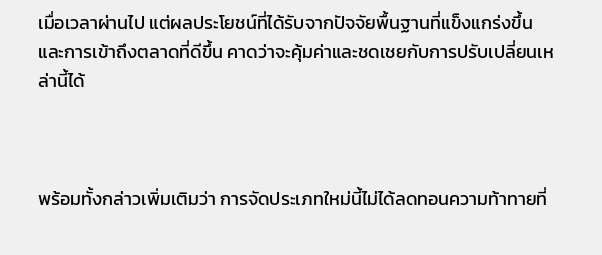เมื่อเวลาผ่านไป แต่ผลประโยชน์ที่ได้รับจากปัจจัยพื้นฐานที่แข็งแกร่งขึ้นและการเข้าถึงตลาดที่ดีขึ้น คาดว่าจะคุ้มค่าและชดเชยกับการปรับเปลี่ยนเหล่านี้ได้



พร้อมทั้งกล่าวเพิ่มเติมว่า การจัดประเภทใหม่นี้ไม่ได้ลดทอนความท้าทายที่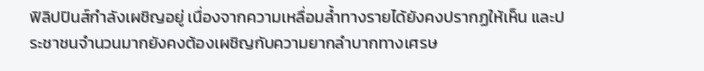ฟิลิปปินส์กำลังเผชิญอยู่ เนื่องจากความเหลื่อมล้ำทางรายได้ยังคงปรากฏให้เห็น และประชาชนจำนวนมากยังคงต้องเผชิญกับความยากลำบากทางเศรษ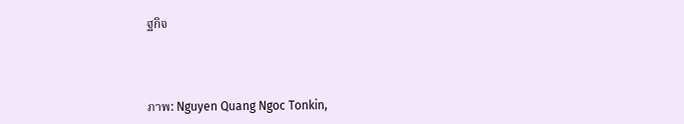ฐกิจ



ภาพ: Nguyen Quang Ngoc Tonkin,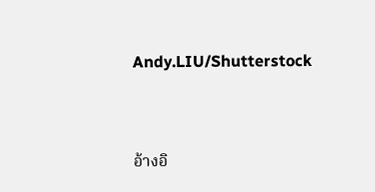Andy.LIU/Shutterstock



อ้างอิ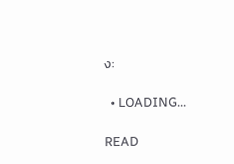ง:

  • LOADING...

READ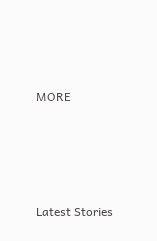MORE





Latest Stories